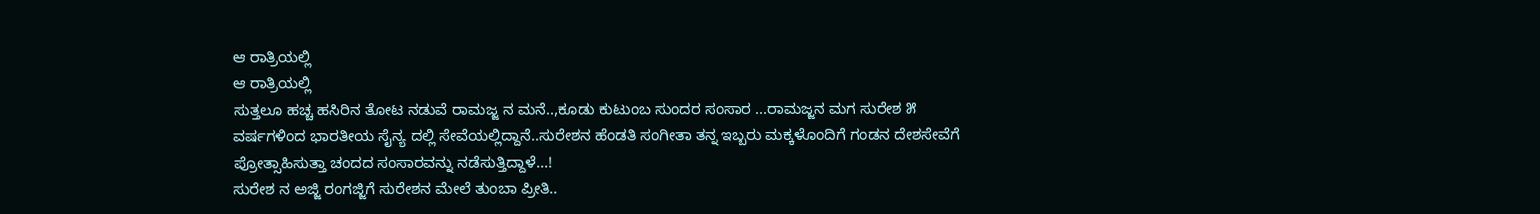ಆ ರಾತ್ರಿಯಲ್ಲಿ
ಆ ರಾತ್ರಿಯಲ್ಲಿ
ಸುತ್ತಲೂ ಹಚ್ಚ ಹಸಿರಿನ ತೋಟ ನಡುವೆ ರಾಮಜ್ಜ ನ ಮನೆ..,ಕೂಡು ಕುಟುಂಬ ಸುಂದರ ಸಂಸಾರ ...ರಾಮಜ್ಜನ ಮಗ ಸುರೇಶ ೫ ವರ್ಷಗಳಿಂದ ಭಾರತೀಯ ಸೈನ್ಯ ದಲ್ಲಿ ಸೇವೆಯಲ್ಲಿದ್ದಾನೆ..ಸುರೇಶನ ಹೆಂಡತಿ ಸಂಗೀತಾ ತನ್ನ ಇಬ್ಬರು ಮಕ್ಕಳೊಂದಿಗೆ ಗಂಡನ ದೇಶಸೇವೆಗೆ ಪ್ರೋತ್ಸಾಹಿಸುತ್ತಾ ಚಂದದ ಸಂಸಾರವನ್ನು ನಡೆಸುತ್ತಿದ್ದಾಳೆ...!
ಸುರೇಶ ನ ಅಜ್ಜಿ ರಂಗಜ್ಜಿಗೆ ಸುರೇಶನ ಮೇಲೆ ತುಂಬಾ ಪ್ರೀತಿ..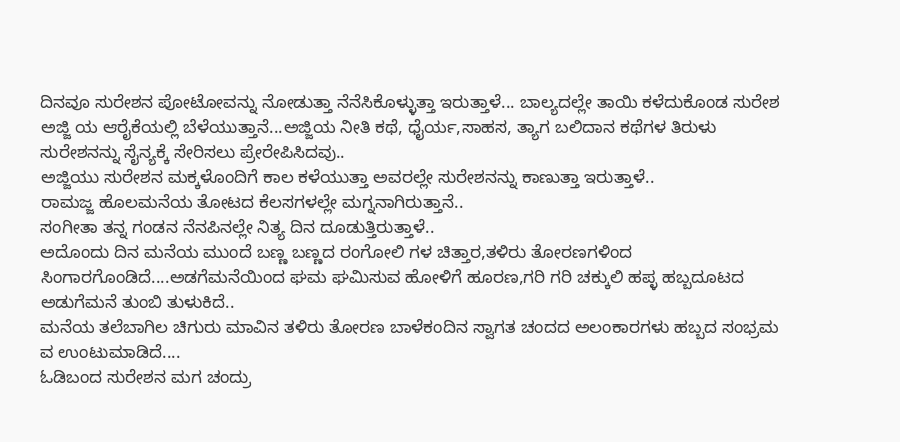ದಿನವೂ ಸುರೇಶನ ಪೋಟೋವನ್ನು ನೋಡುತ್ತಾ ನೆನೆಸಿಕೊಳ್ಳುತ್ತಾ ಇರುತ್ತಾಳೆ... ಬಾಲ್ಯದಲ್ಲೇ ತಾಯಿ ಕಳೆದುಕೊಂಡ ಸುರೇಶ ಅಜ್ಜಿ ಯ ಆರೈಕೆಯಲ್ಲಿ ಬೆಳೆಯುತ್ತಾನೆ...ಅಜ್ಜಿಯ ನೀತಿ ಕಥೆ, ಧೈರ್ಯ,ಸಾಹಸ, ತ್ಯಾಗ ಬಲಿದಾನ ಕಥೆಗಳ ತಿರುಳು ಸುರೇಶನನ್ನು ಸೈನ್ಯಕ್ಕೆ ಸೇರಿಸಲು ಪ್ರೇರೇಪಿಸಿದವು..
ಅಜ್ಜಿಯು ಸುರೇಶನ ಮಕ್ಕಳೊಂದಿಗೆ ಕಾಲ ಕಳೆಯುತ್ತಾ ಅವರಲ್ಲೇ ಸುರೇಶನನ್ನು ಕಾಣುತ್ತಾ ಇರುತ್ತಾಳೆ..
ರಾಮಜ್ಜ ಹೊಲಮನೆಯ ತೋಟದ ಕೆಲಸಗಳಲ್ಲೇ ಮಗ್ನನಾಗಿರುತ್ತಾನೆ..
ಸಂಗೀತಾ ತನ್ನ ಗಂಡನ ನೆನಪಿನಲ್ಲೇ ನಿತ್ಯ ದಿನ ದೂಡುತ್ತಿರುತ್ತಾಳೆ..
ಅದೊಂದು ದಿನ ಮನೆಯ ಮುಂದೆ ಬಣ್ಣ ಬಣ್ಣದ ರಂಗೋಲಿ ಗಳ ಚಿತ್ತಾರ,ತಳಿರು ತೋರಣಗಳಿಂದ ಸಿಂಗಾರಗೊಂಡಿದೆ....ಅಡಗೆಮನೆಯಿಂದ ಘಮ ಘಮಿಸುವ ಹೋಳಿಗೆ ಹೂರಣ,ಗರಿ ಗರಿ ಚಕ್ಕುಲಿ ಹಪ್ಳ ಹಬ್ಬದೂಟದ ಅಡುಗೆಮನೆ ತುಂಬಿ ತುಳುಕಿದೆ..
ಮನೆಯ ತಲೆಬಾಗಿಲ ಚಿಗುರು ಮಾವಿನ ತಳಿರು ತೋರಣ ಬಾಳೆಕಂದಿನ ಸ್ವಾಗತ ಚಂದದ ಅಲಂಕಾರಗಳು ಹಬ್ಬದ ಸಂಭ್ರಮ ವ ಉಂಟುಮಾಡಿದೆ....
ಓಡಿಬಂದ ಸುರೇಶನ ಮಗ ಚಂದ್ರು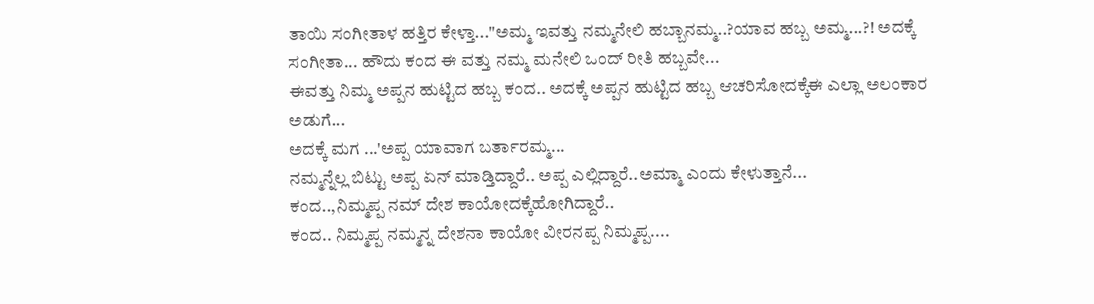ತಾಯಿ ಸಂಗೀತಾಳ ಹತ್ತಿರ ಕೇಳ್ತಾ..."ಅಮ್ಮ ಇವತ್ತು ನಮ್ಮನೇಲಿ ಹಬ್ಬಾನಮ್ಮ..?ಯಾವ ಹಬ್ಬ ಅಮ್ಮ...?! ಅದಕ್ಕೆ ಸಂಗೀತಾ... ಹೌದು ಕಂದ ಈ ವತ್ತು ನಮ್ಮ ಮನೇಲಿ ಒಂದ್ ರೀತಿ ಹಬ್ಬವೇ...
ಈವತ್ತು ನಿಮ್ಮ ಅಪ್ಪನ ಹುಟ್ಟಿದ ಹಬ್ಬ ಕಂದ.. ಅದಕ್ಕೆ ಅಪ್ಪನ ಹುಟ್ಟಿದ ಹಬ್ಬ ಆಚರಿಸೋದಕ್ಕೆಈ ಎಲ್ಲಾ ಅಲಂಕಾರ ಅಡುಗೆ...
ಅದಕ್ಕೆ ಮಗ ...'ಅಪ್ಪ ಯಾವಾಗ ಬರ್ತಾರಮ್ಮ...
ನಮ್ಮನ್ನೆಲ್ಲ ಬಿಟ್ಟು ಅಪ್ಪ ಏನ್ ಮಾಡ್ತಿದ್ದಾರೆ.. ಅಪ್ಪ ಎಲ್ಲಿದ್ದಾರೆ..ಅಮ್ಮಾ ಎಂದು ಕೇಳುತ್ತಾನೆ...
ಕಂದ..,ನಿಮ್ಮಪ್ಪ ನಮ್ ದೇಶ ಕಾಯೋದಕ್ಕೆಹೋಗಿದ್ದಾರೆ..
ಕಂದ.. ನಿಮ್ಮಪ್ಪ ನಮ್ಮನ್ನ ದೇಶನಾ ಕಾಯೋ ವೀರನಪ್ಪ ನಿಮ್ಮಪ್ಪ....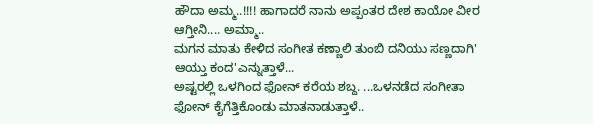ಹೌದಾ ಅಮ್ಮ..!!!! ಹಾಗಾದರೆ ನಾನು ಅಪ್ಪಂತರ ದೇಶ ಕಾಯೋ ವೀರ ಆಗ್ತೀನಿ.... ಅಮ್ಮಾ..
ಮಗನ ಮಾತು ಕೇಳಿದ ಸಂಗೀತ ಕಣ್ಣಾಲಿ ತುಂಬಿ ದನಿಯು ಸಣ್ಣದಾಗಿ' ಆಯ್ತು ಕಂದ'ಎನ್ನುತ್ತಾಳೆ...
ಅಷ್ಟರಲ್ಲಿ ಒಳಗಿಂದ ಫೋನ್ ಕರೆಯ ಶಬ್ದ. ...ಒಳನಡೆದ ಸಂಗೀತಾ ಫೋನ್ ಕೈಗೆತ್ತಿಕೊಂಡು ಮಾತನಾಡುತ್ತಾಳೆ..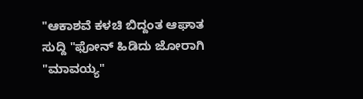"ಆಕಾಶವೆ ಕಳಚಿ ಬಿದ್ದಂತ ಆಘಾತ ಸುದ್ದಿ "ಫೋನ್ ಹಿಡಿದು ಜೋರಾಗಿ "ಮಾವಯ್ಯ"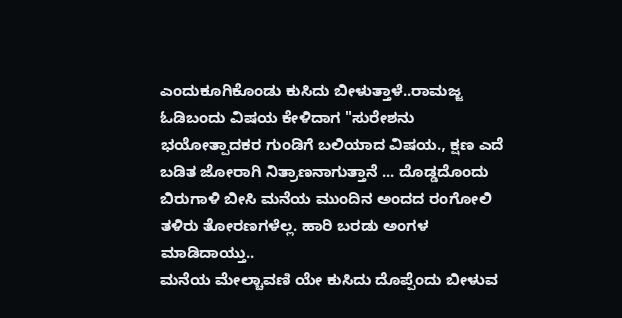ಎಂದುಕೂಗಿಕೊಂಡು ಕುಸಿದು ಬೀಳುತ್ತಾಳೆ..ರಾಮಜ್ಜ ಓಡಿಬಂದು ವಿಷಯ ಕೇಳಿದಾಗ "ಸುರೇಶನು ಭಯೋತ್ಪಾದಕರ ಗುಂಡಿಗೆ ಬಲಿಯಾದ ವಿಷಯ., ಕ್ಷಣ ಎದೆ ಬಡಿತ ಜೋರಾಗಿ ನಿತ್ರಾಣನಾಗುತ್ತಾನೆ ... ದೊಡ್ಡದೊಂದು ಬಿರುಗಾಳಿ ಬೀಸಿ ಮನೆಯ ಮುಂದಿನ ಅಂದದ ರಂಗೋಲಿ ತಳಿರು ತೋರಣಗಳೆಲ್ಲ. ಹಾರಿ ಬರಡು ಅಂಗಳ ಮಾಡಿದಾಯ್ತು..
ಮನೆಯ ಮೇಲ್ಚಾವಣಿ ಯೇ ಕುಸಿದು ದೊಪ್ಪೆಂದು ಬೀಳುವ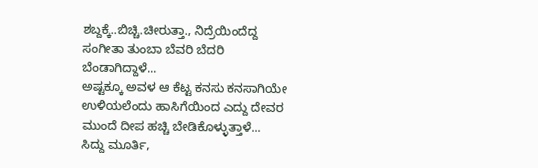ಶಬ್ದಕ್ಕೆ..ಬಿಚ್ಚಿ.ಚೀರುತ್ತಾ., ನಿದ್ರೆಯಿಂದೆದ್ದ ಸಂಗೀತಾ ತುಂಬಾ ಬೆವರಿ ಬೆದರಿ ಬೆಂಡಾಗಿದ್ದಾಳೆ...
ಅಷ್ಟಕ್ಕೂ ಅವಳ ಆ ಕೆಟ್ಟ ಕನಸು ಕನಸಾಗಿಯೇ ಉಳಿಯಲೆಂದು ಹಾಸಿಗೆಯಿಂದ ಎದ್ದು ದೇವರ ಮುಂದೆ ದೀಪ ಹಚ್ಚಿ ಬೇಡಿಕೊಳ್ಳುತ್ತಾಳೆ...
ಸಿದ್ದು ಮೂರ್ತಿ,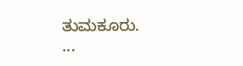ತುಮಕೂರು.
...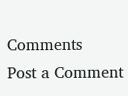Comments
Post a Comment